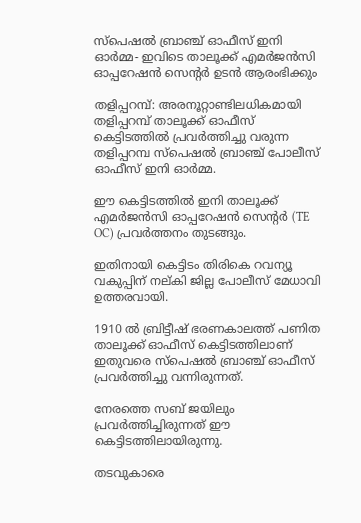സ്‌പെഷല്‍ ബ്രാഞ്ച് ഓഫീസ് ഇനി ഓര്‍മ്മ- ഇവിടെ താലൂക്ക് എമര്‍ജന്‍സി ഓപ്പറേഷന്‍ സെന്റര്‍ ഉടന്‍ ആരംഭിക്കും

തളിപ്പറമ്പ്: അരനൂറ്റാണ്ടിലധികമായി തളിപ്പറമ്പ് താലൂക്ക് ഓഫീസ് കെട്ടിടത്തില്‍ പ്രവര്‍ത്തിച്ചു വരുന്ന തളിപ്പറമ്പ സ്‌പെഷല്‍ ബ്രാഞ്ച് പോലീസ് ഓഫീസ് ഇനി ഓര്‍മ്മ.

ഈ കെട്ടിടത്തില്‍ ഇനി താലൂക്ക് എമര്‍ജന്‍സി ഓപ്പറേഷന്‍ സെന്റര്‍ (TE OC) പ്രവര്‍ത്തനം തുടങ്ങും.

ഇതിനായി കെട്ടിടം തിരികെ റവന്യൂ വകുപ്പിന് നല്കി ജില്ല പോലീസ് മേധാവി ഉത്തരവായി.

1910 ല്‍ ബ്രിട്ടീഷ് ഭരണകാലത്ത് പണിത താലൂക്ക് ഓഫീസ് കെട്ടിടത്തിലാണ് ഇതുവരെ സ്‌പെഷല്‍ ബ്രാഞ്ച് ഓഫീസ് പ്രവര്‍ത്തിച്ചു വന്നിരുന്നത്.

നേരത്തെ സബ് ജയിലും പ്രവര്‍ത്തിച്ചിരുന്നത് ഈ കെട്ടിടത്തിലായിരുന്നു.

തടവുകാരെ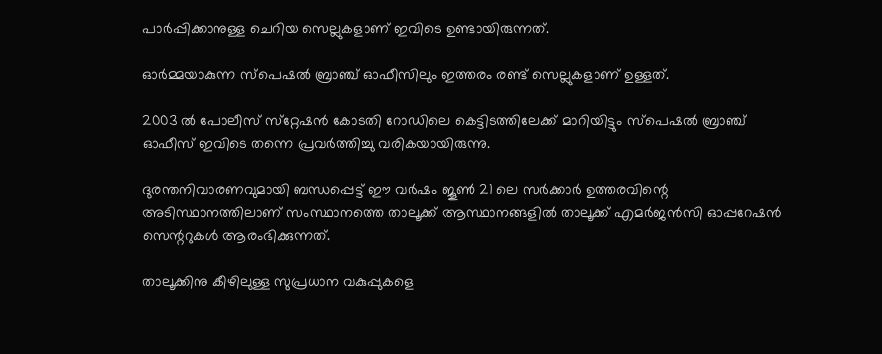പാര്‍പ്പിക്കാനുള്ള ചെറിയ സെല്ലുകളാണ് ഇവിടെ ഉണ്ടായിരുന്നത്.

ഓര്‍മ്മയാകുന്ന സ്‌പെഷല്‍ ബ്രാഞ്ച് ഓഫീസിലും ഇത്തരം രണ്ട് സെല്ലുകളാണ് ഉള്ളത്.

2003 ല്‍ പോലീസ് സ്‌റ്റേഷന്‍ കോടതി റോഡിലെ കെട്ടിടത്തിലേക്ക് മാറിയിട്ടും സ്‌പെഷല്‍ ബ്രാഞ്ച് ഓഫീസ് ഇവിടെ തന്നെ പ്രവര്‍ത്തിച്ചു വരികയായിരുന്നു.

ദുരന്തനിവാരണവുമായി ബന്ധപ്പെട്ട് ഈ വര്‍ഷം ജൂണ്‍ 21 ലെ സര്‍ക്കാര്‍ ഉത്തരവിന്റെ അടിസ്ഥാനത്തിലാണ് സംസ്ഥാനത്തെ താലൂക്ക് ആസ്ഥാനങ്ങളില്‍ താലൂക്ക് എമര്‍ജന്‍സി ഓപ്പറേഷന്‍ സെന്ററുകള്‍ ആരംഭിക്കുന്നത്.

താലൂക്കിനു കീഴിലുള്ള സുപ്രധാന വകുപ്പുകളെ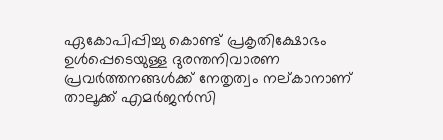ഏകോപിപ്പിച്ചു കൊണ്ട് പ്രകൃതിക്ഷോഭം ഉള്‍പ്പെടെയുള്ള ദുരന്തനിവാരണ പ്രവര്‍ത്തനങ്ങള്‍ക്ക് നേതൃത്വം നല്കാനാണ് താലൂക്ക് എമര്‍ജന്‍സി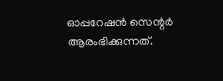ഓപ്പറേഷന്‍ സെന്റര്‍ ആരംഭിക്കുന്നത്.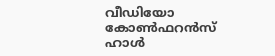വീഡിയോ കോണ്‍ഫറന്‍സ് ഹാള്‍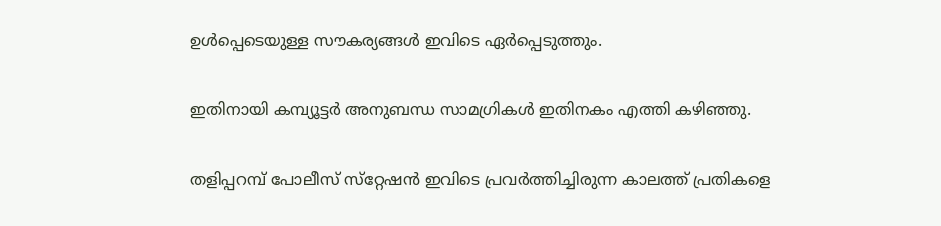ഉള്‍പ്പെടെയുള്ള സൗകര്യങ്ങള്‍ ഇവിടെ ഏര്‍പ്പെടുത്തും.

ഇതിനായി കമ്പ്യൂട്ടര്‍ അനുബന്ധ സാമഗ്രികള്‍ ഇതിനകം എത്തി കഴിഞ്ഞു.

തളിപ്പറമ്പ് പോലീസ് സ്‌റ്റേഷന്‍ ഇവിടെ പ്രവര്‍ത്തിച്ചിരുന്ന കാലത്ത് പ്രതികളെ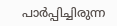പാര്‍പ്പിച്ചിരുന്ന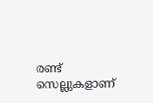രണ്ട് സെല്ലുകളാണ്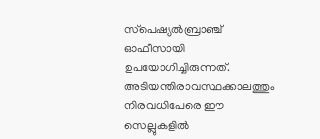സ്‌പെഷ്യല്‍ബ്രാഞ്ച് ഓഫീസായി ഉപയോഗിച്ചിരുന്നത്. അടിയന്തിരാവസ്ഥക്കാലത്തും നിരവധിപേരെ ഈ സെല്ലുകളില്‍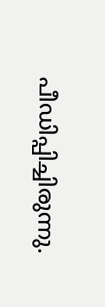പീഡിപ്പിച്ചിരുന്നു.